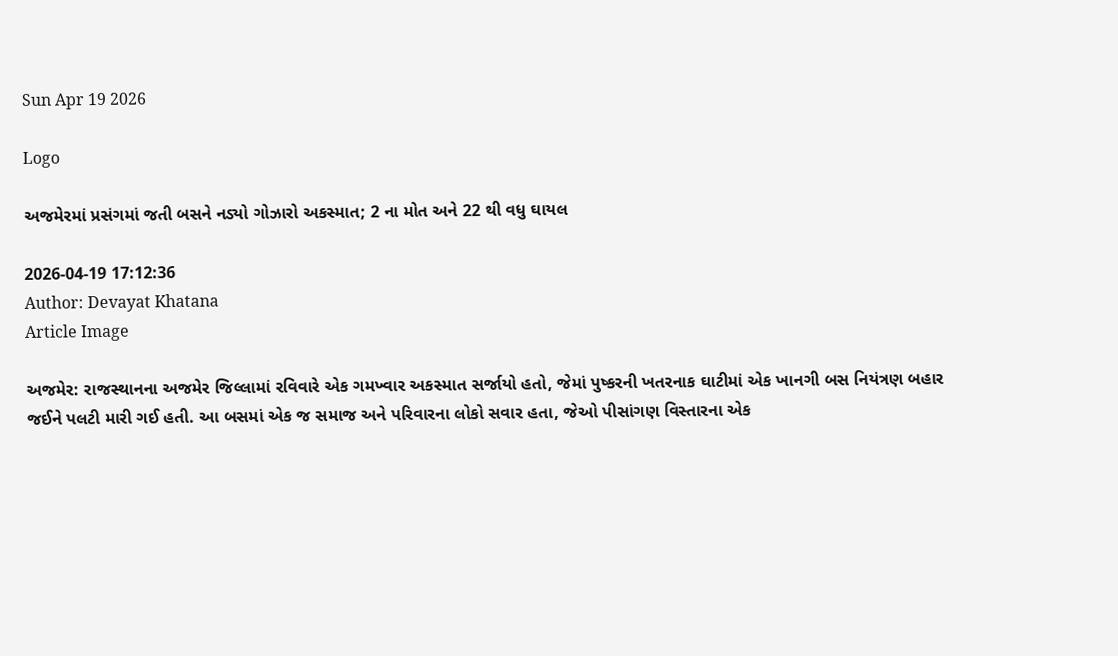Sun Apr 19 2026

Logo

અજમેરમાં પ્રસંગમાં જતી બસને નડ્યો ગોઝારો અકસ્માત; 2 ના મોત અને 22 થી વધુ ઘાયલ

2026-04-19 17:12:36
Author: Devayat Khatana
Article Image

અજમેર: રાજસ્થાનના અજમેર જિલ્લામાં રવિવારે એક ગમખ્વાર અકસ્માત સર્જાયો હતો, જેમાં પુષ્કરની ખતરનાક ઘાટીમાં એક ખાનગી બસ નિયંત્રણ બહાર જઈને પલટી મારી ગઈ હતી. આ બસમાં એક જ સમાજ અને પરિવારના લોકો સવાર હતા, જેઓ પીસાંગણ વિસ્તારના એક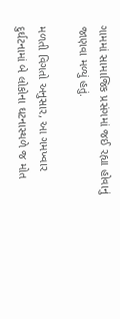ગામમાં સામાજિક પ્રસંગમાં જઈ રહ્યા હોવાનું જાણવા મળ્યું હતું.

મળતી વિગતો અનુસાર, આ ગમખ્વાર દુર્ઘટનામાં બે લોકોના ઘટનાસ્થળે જ મોત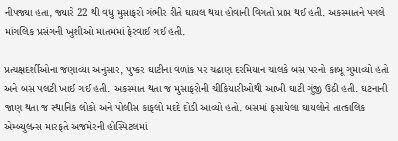નીપજ્યા હતા, જ્યારે 22 થી વધુ મુસાફરો ગંભીર રીતે ઘાયલ થયા હોવાની વિગતો પ્રાપ્ત થઈ હતી. અકસ્માતને પગલે માંગલિક પ્રસંગની ખુશીઓ માતમમાં ફેરવાઈ ગઈ હતી.

પ્રત્યક્ષદર્શીઓના જણાવ્યા અનુસાર, પુષ્કર ઘાટીના વળાંક પર ચઢાણ દરમિયાન ચાલકે બસ પરનો કાબૂ ગુમાવ્યો હતો અને બસ પલટી ખાઈ ગઈ હતી. અકસ્માત થતા જ મુસાફરોની ચીકિયારીઓથી આખી ઘાટી ગુંજી ઉઠી હતી. ઘટનાની જાણ થતા જ સ્થાનિક લોકો અને પોલીસ કાફલો મદદે દોડી આવ્યો હતો. બસમાં ફસાયેલા ઘાયલોને તાત્કાલિક એમ્બ્યુલન્સ મારફતે અજમેરની હોસ્પિટલમાં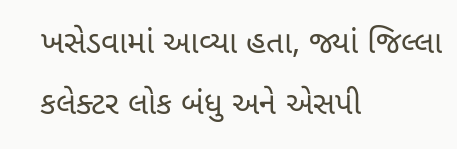ખસેડવામાં આવ્યા હતા, જ્યાં જિલ્લા કલેક્ટર લોક બંધુ અને એસપી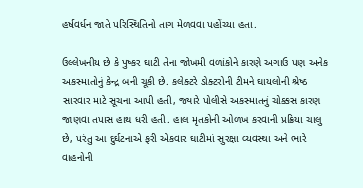હર્ષવર્ધન જાતે પરિસ્થિતિનો તાગ મેળવવા પહોંચ્યા હતા.

ઉલ્લેખનીય છે કે પુષ્કર ઘાટી તેના જોખમી વળાંકોને કારણે અગાઉ પણ અનેક અકસ્માતોનું કેન્દ્ર બની ચૂકી છે. કલેક્ટરે ડોક્ટરોની ટીમને ઘાયલોની શ્રેષ્ઠ સારવાર માટે સૂચના આપી હતી, જ્યારે પોલીસે અકસ્માતનું ચોક્કસ કારણ જાણવા તપાસ હાથ ધરી હતી. હાલ મૃતકોની ઓળખ કરવાની પ્રક્રિયા ચાલુ છે, પરંતુ આ દુર્ઘટનાએ ફરી એકવાર ઘાટીમાં સુરક્ષા વ્યવસ્થા અને ભારે વાહનોની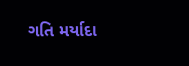ગતિ મર્યાદા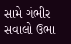સામે ગંભીર સવાલો ઉભા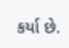કર્યા છે.